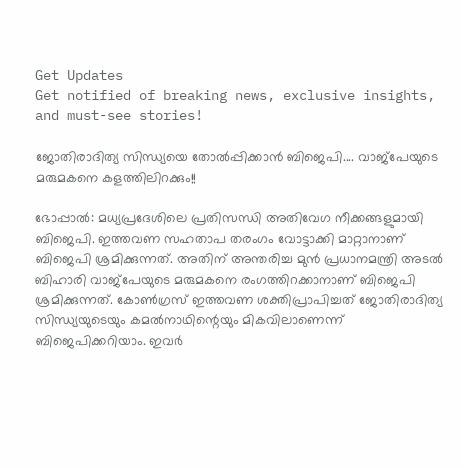Get Updates
Get notified of breaking news, exclusive insights, and must-see stories!

ജോതിരാദിത്യ സിന്ധ്യയെ തോല്‍പ്പിക്കാന്‍ ബിജെപി.... വാജ്‌പേയുടെ മരുമകനെ കളത്തിലിറക്കും!!

ഭോപ്പാല്‍: മധ്യപ്രദേശിലെ പ്രതിസന്ധി അതിവേഗ നീക്കങ്ങളുമായി ബിജെപി. ഇത്തവണ സഹതാപ തരംഗം വോട്ടാക്കി മാറ്റാനാണ് ബിജെപി ശ്രമിക്കുന്നത്. അതിന് അന്തരിച്ച മുന്‍ പ്രധാനമന്ത്രി അടല്‍ ബിഹാരി വാജ്‌പേയുടെ മരുമകനെ രംഗത്തിറക്കാനാണ് ബിജെപി ശ്രമിക്കുന്നത്. കോണ്‍ഗ്രസ് ഇത്തവണ ശക്തിപ്രാപിച്ചത് ജോതിരാദിത്യ സിന്ധ്യയുടെയും കമല്‍നാഥിന്റെയും മികവിലാണെന്ന് ബിജെപിക്കറിയാം. ഇവര്‍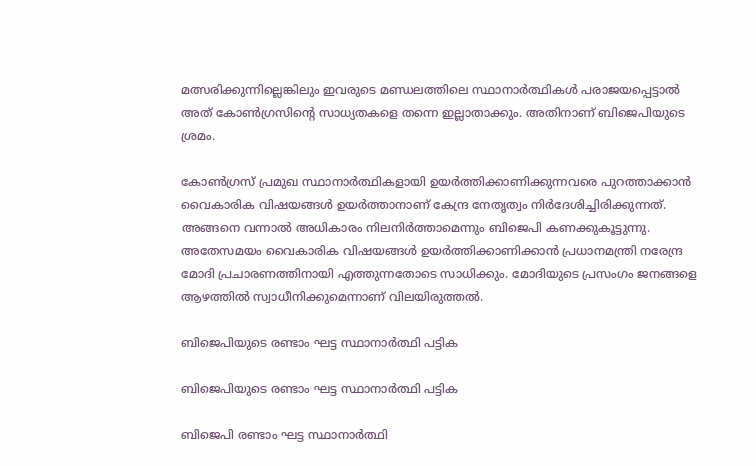മത്സരിക്കുന്നില്ലെങ്കിലും ഇവരുടെ മണ്ഡലത്തിലെ സ്ഥാനാര്‍ത്ഥികള്‍ പരാജയപ്പെട്ടാല്‍ അത് കോണ്‍ഗ്രസിന്റെ സാധ്യതകളെ തന്നെ ഇല്ലാതാക്കും. അതിനാണ് ബിജെപിയുടെ ശ്രമം.

കോണ്‍ഗ്രസ് പ്രമുഖ സ്ഥാനാര്‍ത്ഥികളായി ഉയര്‍ത്തിക്കാണിക്കുന്നവരെ പുറത്താക്കാന്‍ വൈകാരിക വിഷയങ്ങള്‍ ഉയര്‍ത്താനാണ് കേന്ദ്ര നേതൃത്വം നിര്‍ദേശിച്ചിരിക്കുന്നത്. അങ്ങനെ വന്നാല്‍ അധികാരം നിലനിര്‍ത്താമെന്നും ബിജെപി കണക്കുകൂട്ടുന്നു. അതേസമയം വൈകാരിക വിഷയങ്ങള്‍ ഉയര്‍ത്തിക്കാണിക്കാന്‍ പ്രധാനമന്ത്രി നരേന്ദ്ര മോദി പ്രചാരണത്തിനായി എത്തുന്നതോടെ സാധിക്കും. മോദിയുടെ പ്രസംഗം ജനങ്ങളെ ആഴത്തില്‍ സ്വാധീനിക്കുമെന്നാണ് വിലയിരുത്തല്‍.

ബിജെപിയുടെ രണ്ടാം ഘട്ട സ്ഥാനാര്‍ത്ഥി പട്ടിക

ബിജെപിയുടെ രണ്ടാം ഘട്ട സ്ഥാനാര്‍ത്ഥി പട്ടിക

ബിജെപി രണ്ടാം ഘട്ട സ്ഥാനാര്‍ത്ഥി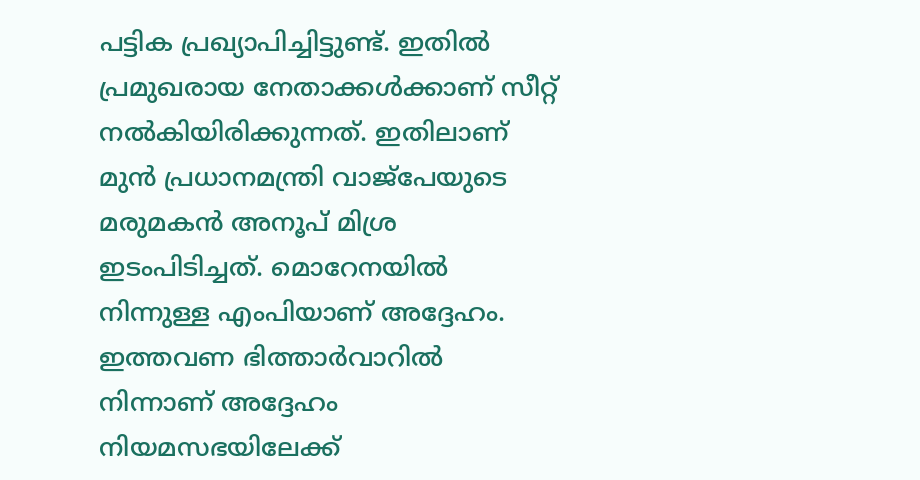പട്ടിക പ്രഖ്യാപിച്ചിട്ടുണ്ട്. ഇതില്‍ പ്രമുഖരായ നേതാക്കള്‍ക്കാണ് സീറ്റ് നല്‍കിയിരിക്കുന്നത്. ഇതിലാണ് മുന്‍ പ്രധാനമന്ത്രി വാജ്‌പേയുടെ മരുമകന്‍ അനൂപ് മിശ്ര ഇടംപിടിച്ചത്. മൊറേനയില്‍ നിന്നുള്ള എംപിയാണ് അദ്ദേഹം. ഇത്തവണ ഭിത്താര്‍വാറില്‍ നിന്നാണ് അദ്ദേഹം നിയമസഭയിലേക്ക്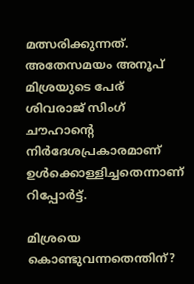മത്സരിക്കുന്നത്. അതേസമയം അനൂപ് മിശ്രയുടെ പേര് ശിവരാജ് സിംഗ് ചൗഹാന്റെ നിര്‍ദേശപ്രകാരമാണ് ഉള്‍ക്കൊള്ളിച്ചതെന്നാണ് റിപ്പോര്‍ട്ട്.

മിശ്രയെ കൊണ്ടുവന്നതെന്തിന്?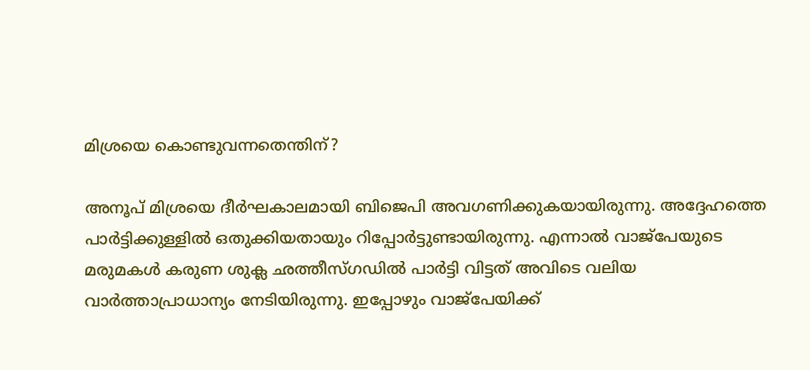മിശ്രയെ കൊണ്ടുവന്നതെന്തിന്?

അനൂപ് മിശ്രയെ ദീര്‍ഘകാലമായി ബിജെപി അവഗണിക്കുകയായിരുന്നു. അദ്ദേഹത്തെ പാര്‍ട്ടിക്കുള്ളില്‍ ഒതുക്കിയതായും റിപ്പോര്‍ട്ടുണ്ടായിരുന്നു. എന്നാല്‍ വാജ്‌പേയുടെ മരുമകള്‍ കരുണ ശുക്ല ഛത്തീസ്ഗഡില്‍ പാര്‍ട്ടി വിട്ടത് അവിടെ വലിയ വാര്‍ത്താപ്രാധാന്യം നേടിയിരുന്നു. ഇപ്പോഴും വാജ്‌പേയിക്ക്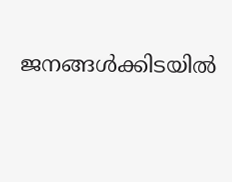ജനങ്ങള്‍ക്കിടയില്‍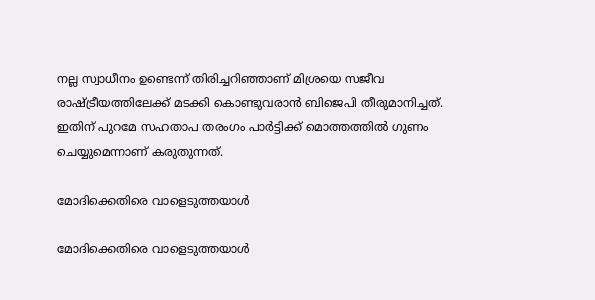നല്ല സ്വാധീനം ഉണ്ടെന്ന് തിരിച്ചറിഞ്ഞാണ് മിശ്രയെ സജീവ രാഷ്ട്രീയത്തിലേക്ക് മടക്കി കൊണ്ടുവരാന്‍ ബിജെപി തീരുമാനിച്ചത്. ഇതിന് പുറമേ സഹതാപ തരംഗം പാര്‍ട്ടിക്ക് മൊത്തത്തില്‍ ഗുണം ചെയ്യുമെന്നാണ് കരുതുന്നത്.

മോദിക്കെതിരെ വാളെടുത്തയാള്‍

മോദിക്കെതിരെ വാളെടുത്തയാള്‍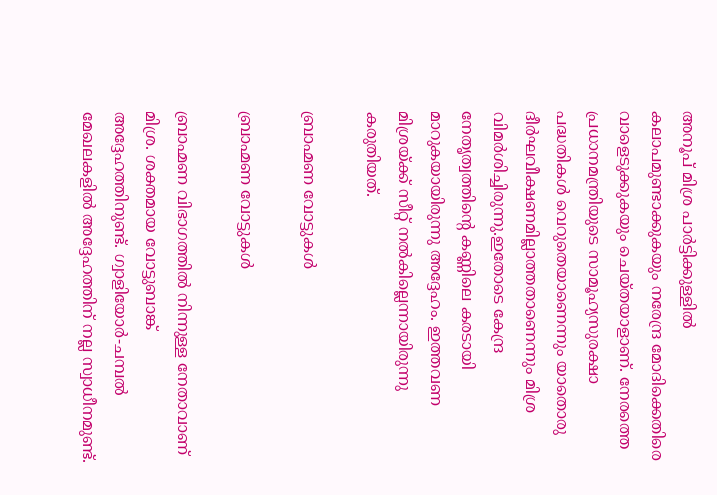അനൂപ് മിശ്ര പാര്‍ട്ടിക്കുള്ളില്‍ കലാപമുണ്ടാക്കുകയും നരേന്ദ്ര മോദിക്കെതിരെ വാളെടുക്കുകയും ചെയ്തയാളാണ്. നേരത്തെ പ്രധാനമന്ത്രിയുടെ സാമൂഹ്യസുരക്ഷാ പദ്ധതികള്‍ വെറുതെയാണെന്നും യാതൊരു ദീര്‍ഘവീക്ഷണമില്ലാത്തതാണെന്നും മിശ്ര വിമര്‍ശിച്ചിരുന്നു.ഇതോടെ കേന്ദ്ര നേതൃത്വത്തിന്റെ കണ്ണിലെ കരടായി മാറുകയായിരുന്നു അദ്ദേഹം. ഇത്തവണ മിശ്രയ്ക്ക് സീറ്റ് നല്‍കില്ലെന്നായിരുന്നു കരുതിയത്.

ബ്രാഹ്മണ വോട്ടുകള്‍

ബ്രാഹ്മണ വോട്ടുകള്‍

ബ്രാഹ്മണ വിഭാഗത്തില്‍ നിന്നുള്ള നേതാവാണ് മിശ്ര. ശക്തമായ വോട്ടുബാങ്ക് അദ്ദേഹത്തിനുണ്ട്. ഗ്വാളിയോര്‍-ചമ്പല്‍ മേഖലകളില്‍ അദ്ദേഹത്തിന് നല്ല സ്വാധീനമുണ്ട്.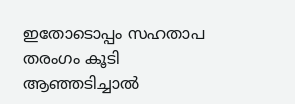ഇതോടൊപ്പം സഹതാപ തരംഗം കൂടി ആഞ്ഞടിച്ചാല്‍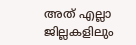അത് എല്ലാ ജില്ലകളിലും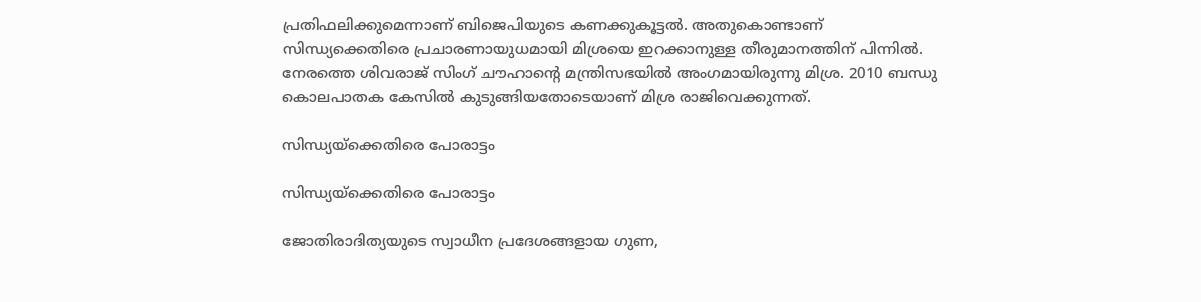പ്രതിഫലിക്കുമെന്നാണ് ബിജെപിയുടെ കണക്കുകൂട്ടല്‍. അതുകൊണ്ടാണ് സിന്ധ്യക്കെതിരെ പ്രചാരണായുധമായി മിശ്രയെ ഇറക്കാനുള്ള തീരുമാനത്തിന് പിന്നില്‍. നേരത്തെ ശിവരാജ് സിംഗ് ചൗഹാന്റെ മന്ത്രിസഭയില്‍ അംഗമായിരുന്നു മിശ്ര. 2010 ബന്ധു കൊലപാതക കേസില്‍ കുടുങ്ങിയതോടെയാണ് മിശ്ര രാജിവെക്കുന്നത്.

സിന്ധ്യയ്‌ക്കെതിരെ പോരാട്ടം

സിന്ധ്യയ്‌ക്കെതിരെ പോരാട്ടം

ജോതിരാദിത്യയുടെ സ്വാധീന പ്രദേശങ്ങളായ ഗുണ,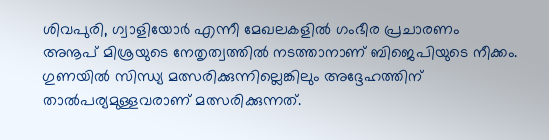ശിവപുരി, ഗ്വാളിയോര്‍ എന്നീ മേഖലകളില്‍ ഗംഭീര പ്രചാരണം അനൂപ് മിശ്രയുടെ നേതൃത്വത്തില്‍ നടത്താനാണ് ബിജെപിയുടെ നീക്കം. ഗുണയില്‍ സിന്ധ്യ മത്സരിക്കുന്നില്ലെങ്കിലും അദ്ദേഹത്തിന് താല്‍പര്യമുള്ളവരാണ് മത്സരിക്കുന്നത്.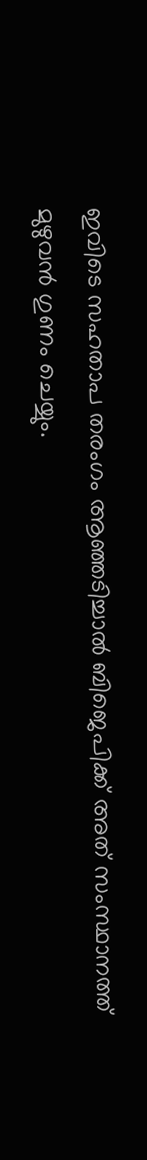ഇവിടെ സഹതാപ തരംഗം ആഞ്ഞടിച്ചാല്‍ ബിജെപിക്ക് അത് സംസ്ഥാനത്ത് മുഴുവന്‍ ഗുണം ചെയ്യും.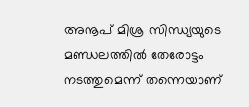അനൂപ് മിശ്ര സിന്ധ്യയുടെ മണ്ഡലത്തില്‍ തേരോട്ടം നടത്തുമെന്ന് തന്നെയാണ്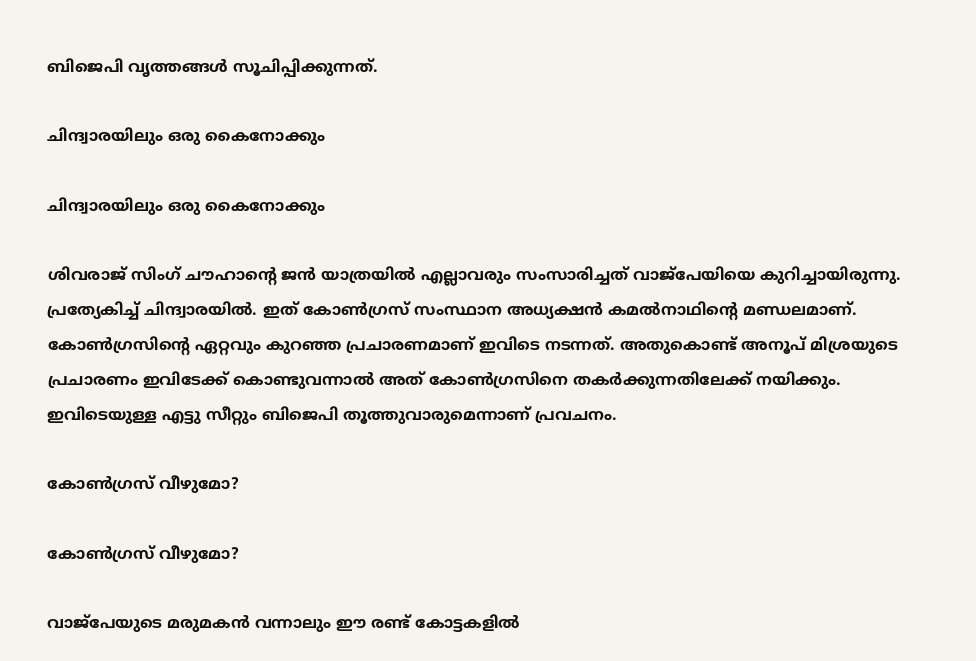ബിജെപി വൃത്തങ്ങള്‍ സൂചിപ്പിക്കുന്നത്.

ചിന്ദ്വാരയിലും ഒരു കൈനോക്കും

ചിന്ദ്വാരയിലും ഒരു കൈനോക്കും

ശിവരാജ് സിംഗ് ചൗഹാന്റെ ജന്‍ യാത്രയില്‍ എല്ലാവരും സംസാരിച്ചത് വാജ്‌പേയിയെ കുറിച്ചായിരുന്നു. പ്രത്യേകിച്ച് ചിന്ദ്വാരയില്‍. ഇത് കോണ്‍ഗ്രസ് സംസ്ഥാന അധ്യക്ഷന്‍ കമല്‍നാഥിന്റെ മണ്ഡലമാണ്. കോണ്‍ഗ്രസിന്റെ ഏറ്റവും കുറഞ്ഞ പ്രചാരണമാണ് ഇവിടെ നടന്നത്. അതുകൊണ്ട് അനൂപ് മിശ്രയുടെ പ്രചാരണം ഇവിടേക്ക് കൊണ്ടുവന്നാല്‍ അത് കോണ്‍ഗ്രസിനെ തകര്‍ക്കുന്നതിലേക്ക് നയിക്കും. ഇവിടെയുള്ള എട്ടു സീറ്റും ബിജെപി തൂത്തുവാരുമെന്നാണ് പ്രവചനം.

കോണ്‍ഗ്രസ് വീഴുമോ?

കോണ്‍ഗ്രസ് വീഴുമോ?

വാജ്‌പേയുടെ മരുമകന്‍ വന്നാലും ഈ രണ്ട് കോട്ടകളില്‍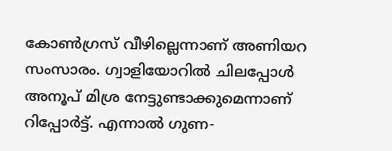കോണ്‍ഗ്രസ് വീഴില്ലെന്നാണ് അണിയറ സംസാരം. ഗ്വാളിയോറില്‍ ചിലപ്പോള്‍ അനൂപ് മിശ്ര നേട്ടുണ്ടാക്കുമെന്നാണ് റിപ്പോര്‍ട്ട്. എന്നാല്‍ ഗുണ-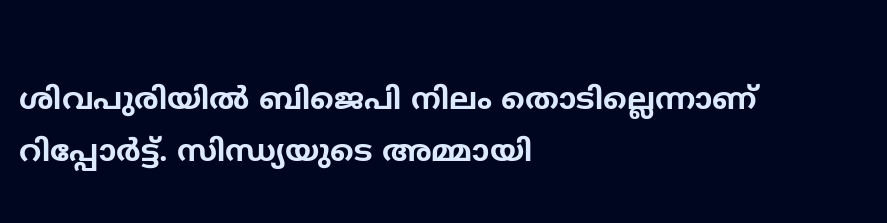ശിവപുരിയില്‍ ബിജെപി നിലം തൊടില്ലെന്നാണ് റിപ്പോര്‍ട്ട്. സിന്ധ്യയുടെ അമ്മായി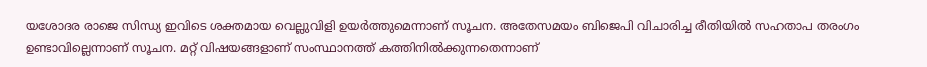യശോദര രാജെ സിന്ധ്യ ഇവിടെ ശക്തമായ വെല്ലുവിളി ഉയര്‍ത്തുമെന്നാണ് സൂചന. അതേസമയം ബിജെപി വിചാരിച്ച രീതിയില്‍ സഹതാപ തരംഗം ഉണ്ടാവില്ലെന്നാണ് സൂചന. മറ്റ് വിഷയങ്ങളാണ് സംസ്ഥാനത്ത് കത്തിനില്‍ക്കുന്നതെന്നാണ്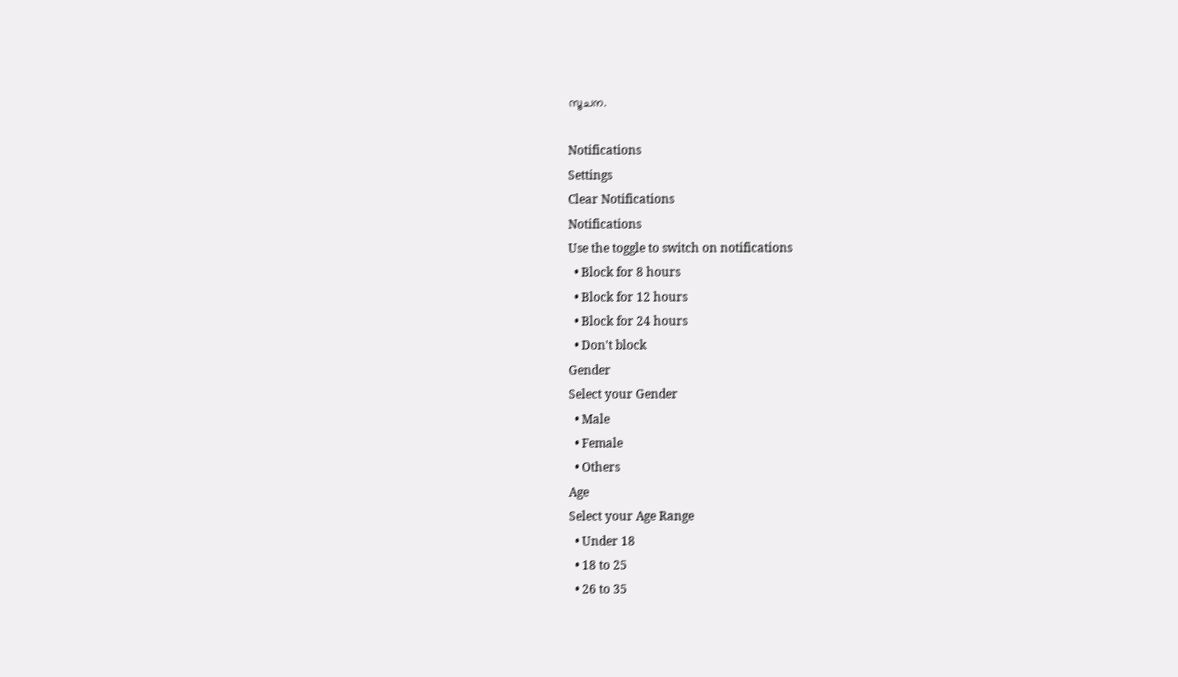സൂചന.

Notifications
Settings
Clear Notifications
Notifications
Use the toggle to switch on notifications
  • Block for 8 hours
  • Block for 12 hours
  • Block for 24 hours
  • Don't block
Gender
Select your Gender
  • Male
  • Female
  • Others
Age
Select your Age Range
  • Under 18
  • 18 to 25
  • 26 to 35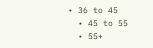• 36 to 45
  • 45 to 55
  • 55+